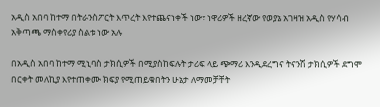አዲስ አበባ ከተማ በትራንስፖርት እጥረት እየተጨናነቀች ነው፣ ነዋሪዎች ዘረኛው የወያኔ አገዛዝ አዲስ የሃሳብ አቅጣጫ ማስቀየሪያ ስልቱ ነው አሉ

በአዲስ አበባ ከተማ ሚኒባስ ታክሲዎች በሚያስከፍሉት ታሪፍ ላይ ጭማሪ እንዲደረግና ትናንሽ ታክሲዎች ደግሞ በርቀት መለኪያ እየተጠቀሙ ክፍያ የሚጠይቁበትን ሁኔታ ለማመቻቸት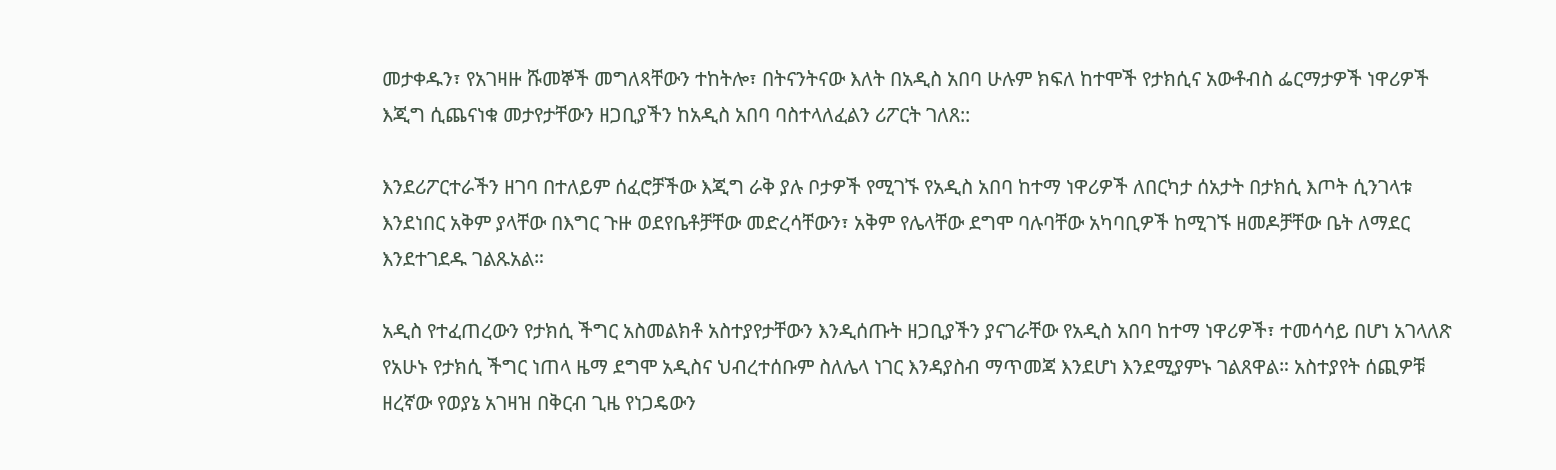መታቀዱን፣ የአገዛዙ ሹመኞች መግለጻቸውን ተከትሎ፣ በትናንትናው እለት በአዲስ አበባ ሁሉም ክፍለ ከተሞች የታክሲና አውቶብስ ፌርማታዎች ነዋሪዎች እጂግ ሲጨናነቁ መታየታቸውን ዘጋቢያችን ከአዲስ አበባ ባስተላለፈልን ሪፖርት ገለጸ::

እንደሪፖርተራችን ዘገባ በተለይም ሰፈሮቻችው እጂግ ራቅ ያሉ ቦታዎች የሚገኙ የአዲስ አበባ ከተማ ነዋሪዎች ለበርካታ ሰአታት በታክሲ እጦት ሲንገላቱ እንደነበር አቅም ያላቸው በእግር ጉዙ ወደየቤቶቻቸው መድረሳቸውን፣ አቅም የሌላቸው ደግሞ ባሉባቸው አካባቢዎች ከሚገኙ ዘመዶቻቸው ቤት ለማደር እንደተገደዱ ገልጹአል።

አዲስ የተፈጠረውን የታክሲ ችግር አስመልክቶ አስተያየታቸውን እንዲሰጡት ዘጋቢያችን ያናገራቸው የአዲስ አበባ ከተማ ነዋሪዎች፣ ተመሳሳይ በሆነ አገላለጽ የአሁኑ የታክሲ ችግር ነጠላ ዜማ ደግሞ አዲስና ህብረተሰቡም ስለሌላ ነገር እንዳያስብ ማጥመጃ እንደሆነ እንደሚያምኑ ገልጸዋል። አስተያየት ሰጪዎቹ ዘረኛው የወያኔ አገዛዝ በቅርብ ጊዜ የነጋዴውን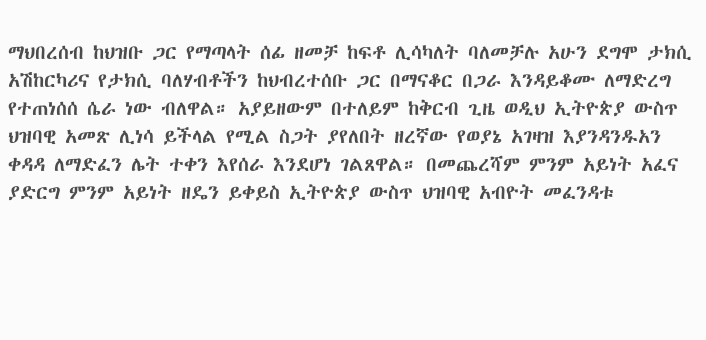ማህበረሰብ ከህዝቡ ጋር የማጣላት ሰፊ ዘመቻ ከፍቶ ሊሳካለት ባለመቻሉ አሁን ደግሞ ታክሲ አሽከርካሪና የታክሲ ባለሃብቶችን ከህብረተሰቡ ጋር በማናቆር በጋራ እንዳይቆሙ ለማድረግ የተጠነሰሰ ሴራ ነው ብለዋል። አያይዘውም በተለይም ከቅርብ ጊዜ ወዲህ ኢትዮጵያ ውስጥ ህዝባዊ አመጽ ሊነሳ ይችላል የሚል ስጋት ያየለበት ዘረኛው የወያኔ አገዛዝ እያንዳንዱአን ቀዳዳ ለማድፈን ሌት ተቀን እየሰራ እንደሆነ ገልጸዋል። በመጨረሻም ምንም አይነት አፈና ያድርግ ምንም አይነት ዘዴን ይቀይስ ኢትዮጵያ ውስጥ ህዝባዊ አብዮት መፈንዳቱ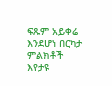ፍጹም አይቀሬ እንደሆነ በርካታ ምልክቶች እየታዩ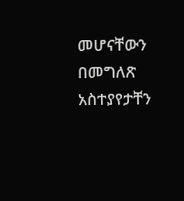መሆናቸውን በመግለጽ አስተያየታቸን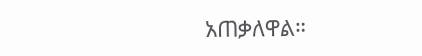አጠቃለዋል።